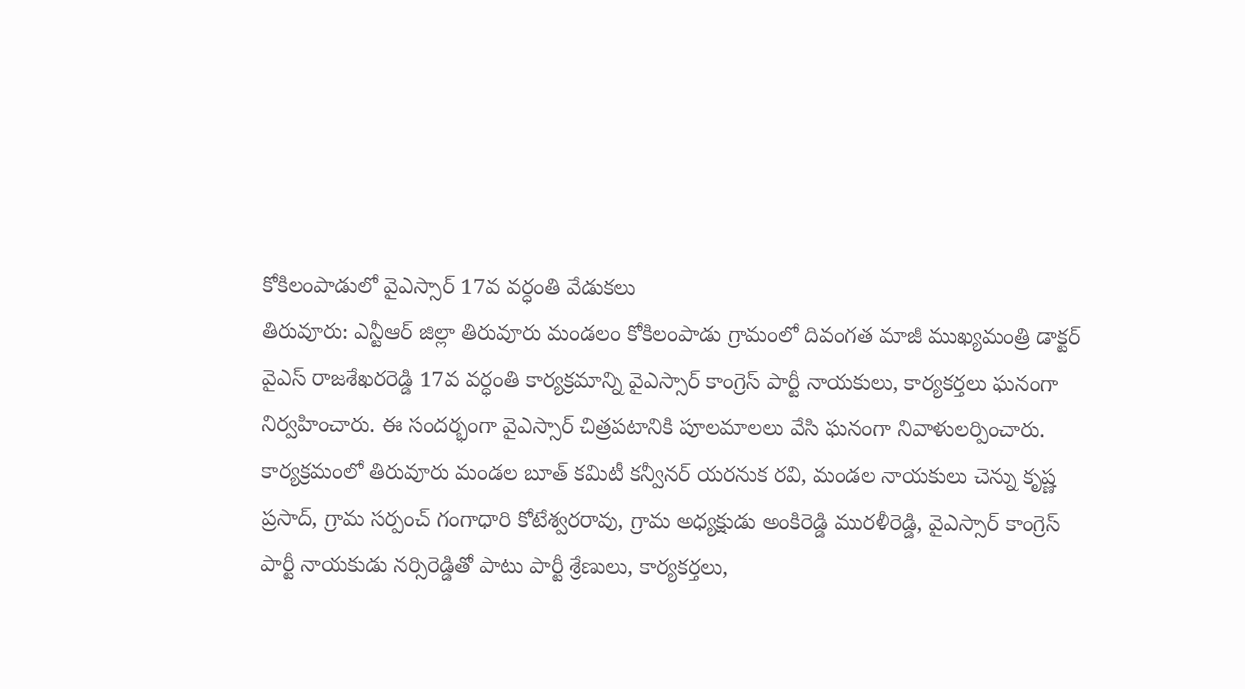కోకిలంపాడులో వైఎస్సార్ 17వ వర్ధంతి వేడుకలు
తిరువూరు: ఎన్టీఆర్ జిల్లా తిరువూరు మండలం కోకిలంపాడు గ్రామంలో దివంగత మాజీ ముఖ్యమంత్రి డాక్టర్ వైఎస్ రాజశేఖరరెడ్డి 17వ వర్ధంతి కార్యక్రమాన్ని వైఎస్సార్ కాంగ్రెస్ పార్టీ నాయకులు, కార్యకర్తలు ఘనంగా నిర్వహించారు. ఈ సందర్భంగా వైఎస్సార్ చిత్రపటానికి పూలమాలలు వేసి ఘనంగా నివాళులర్పించారు.
కార్యక్రమంలో తిరువూరు మండల బూత్ కమిటీ కన్వీనర్ యరనుక రవి, మండల నాయకులు చెన్ను కృష్ణ ప్రసాద్, గ్రామ సర్పంచ్ గంగాధారి కోటేశ్వరరావు, గ్రామ అధ్యక్షుడు అంకిరెడ్డి మురళీరెడ్డి, వైఎస్సార్ కాంగ్రెస్ పార్టీ నాయకుడు నర్సిరెడ్డితో పాటు పార్టీ శ్రేణులు, కార్యకర్తలు,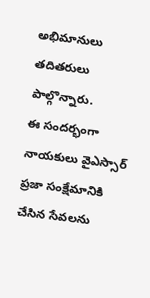అభిమానులు తదితరులు పాల్గొన్నారు.
ఈ సందర్భంగా నాయకులు వైఎస్సార్ ప్రజా సంక్షేమానికి చేసిన సేవలను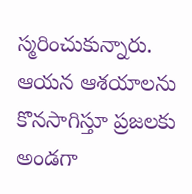స్మరించుకున్నారు. ఆయన ఆశయాలను కొనసాగిస్తూ ప్రజలకు అండగా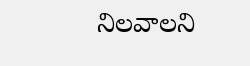నిలవాలని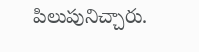పిలుపునిచ్చారు.